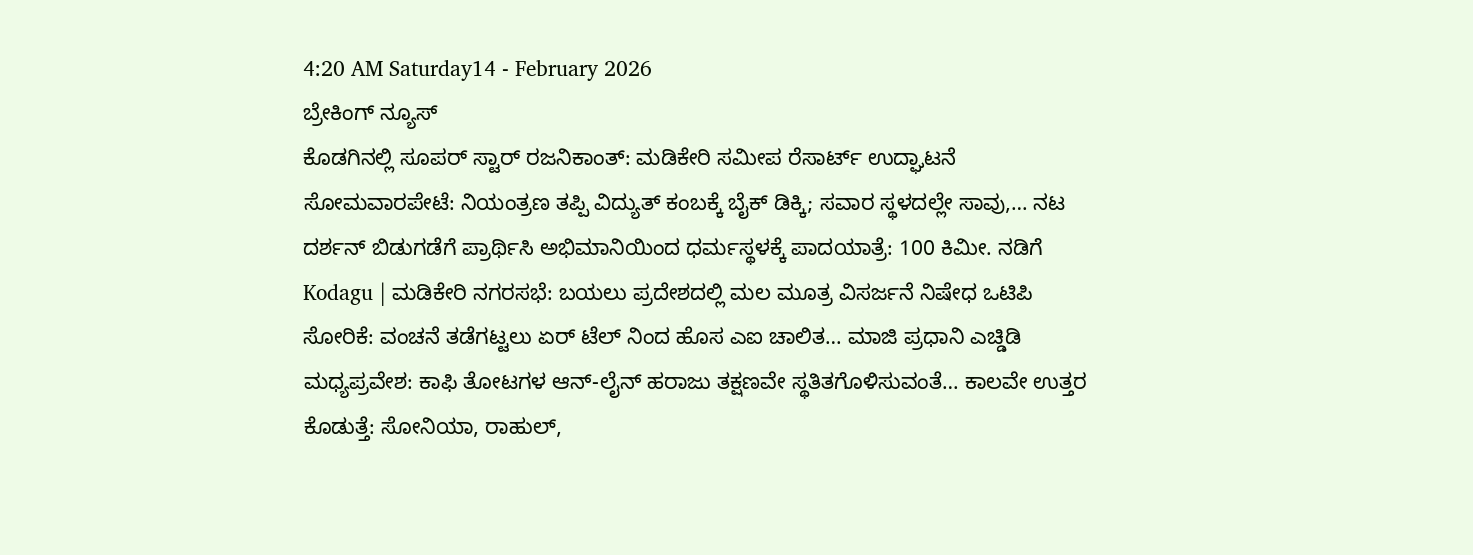4:20 AM Saturday14 - February 2026
ಬ್ರೇಕಿಂಗ್ ನ್ಯೂಸ್
ಕೊಡಗಿನಲ್ಲಿ ಸೂಪರ್ ಸ್ಟಾರ್ ರಜನಿಕಾಂತ್: ಮಡಿಕೇರಿ ಸಮೀಪ ರೆಸಾರ್ಟ್ ಉದ್ಘಾಟನೆ ಸೋಮವಾರಪೇಟೆ: ನಿಯಂತ್ರಣ ತಪ್ಪಿ ವಿದ್ಯುತ್ ಕಂಬಕ್ಕೆ ಬೈಕ್ ಡಿಕ್ಕಿ; ಸವಾರ ಸ್ಥಳದಲ್ಲೇ ಸಾವು,… ನಟ ದರ್ಶನ್ ಬಿಡುಗಡೆಗೆ ಪ್ರಾರ್ಥಿಸಿ ಅಭಿಮಾನಿಯಿಂದ ಧರ್ಮಸ್ಥಳಕ್ಕೆ ಪಾದಯಾತ್ರೆ: 100 ಕಿಮೀ. ನಡಿಗೆ Kodagu | ಮಡಿಕೇರಿ ನಗರಸಭೆ: ಬಯಲು ಪ್ರದೇಶದಲ್ಲಿ ಮಲ ಮೂತ್ರ ವಿಸರ್ಜನೆ ನಿಷೇಧ ಒಟಿಪಿ ಸೋರಿಕೆ: ವಂಚನೆ ತಡೆಗಟ್ಟಲು ಏರ್‌ ಟೆಲ್‌ ನಿಂದ ಹೊಸ ಎಐ ಚಾಲಿತ… ಮಾಜಿ ಪ್ರಧಾನಿ ಎಚ್ಡಿಡಿ ಮಧ್ಯಪ್ರವೇಶ: ಕಾಫಿ ತೋಟಗಳ ಆನ್-ಲೈನ್ ಹರಾಜು ತಕ್ಷಣವೇ ಸ್ಥತಿತಗೊಳಿಸುವಂತೆ… ಕಾಲವೇ ಉತ್ತರ ಕೊಡುತ್ತೆ: ಸೋನಿಯಾ, ರಾಹುಲ್,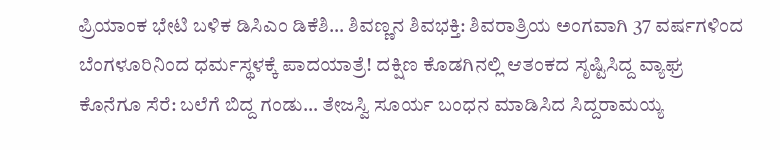ಪ್ರಿಯಾಂಕ ಭೇಟಿ ಬಳಿಕ ಡಿಸಿಎಂ ಡಿಕೆಶಿ… ಶಿವಣ್ಣನ ಶಿವಭಕ್ತಿ: ಶಿವರಾತ್ರಿಯ ಅಂಗವಾಗಿ 37 ವರ್ಷಗಳಿಂದ ಬೆಂಗಳೂರಿನಿಂದ ಧರ್ಮಸ್ಥಳಕ್ಕೆ ಪಾದಯಾತ್ರೆ! ದಕ್ಷಿಣ ಕೊಡಗಿನಲ್ಲಿ ಆತಂಕದ ಸೃಷ್ಟಿಸಿದ್ದ ವ್ಯಾಘ್ರ ಕೊನೆಗೂ ಸೆರೆ: ಬಲೆಗೆ ಬಿದ್ದ ಗಂಡು… ತೇಜಸ್ವಿ ಸೂರ್ಯ ಬಂಧನ ಮಾಡಿಸಿದ ಸಿದ್ದರಾಮಯ್ಯ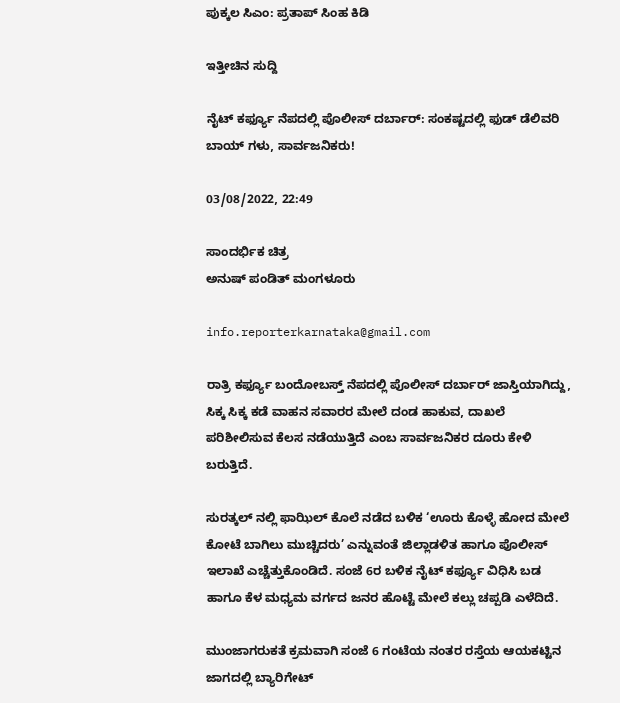ಪುಕ್ಕಲ ಸಿಎಂ: ಪ್ರತಾಪ್‌ ಸಿಂಹ ಕಿಡಿ

ಇತ್ತೀಚಿನ ಸುದ್ದಿ

ನೈಟ್ ಕರ್ಫ್ಯೂ ನೆಪದಲ್ಲಿ ಪೊಲೀಸ್ ದರ್ಬಾರ್: ಸಂಕಷ್ಟದಲ್ಲಿ ಫುಡ್ ಡೆಲಿವರಿ ಬಾಯ್ ಗಳು, ಸಾರ್ವಜನಿಕರು!

03/08/2022, 22:49

ಸಾಂದರ್ಭಿಕ ಚಿತ್ರ
ಅನುಷ್ ಪಂಡಿತ್ ಮಂಗಳೂರು

info.reporterkarnataka@gmail.com

ರಾತ್ರಿ ಕರ್ಫ್ಯೂ ಬಂದೋಬಸ್ತ್ ನೆಪದಲ್ಲಿ ಪೊಲೀಸ್ ದರ್ಬಾರ್ ಜಾಸ್ತಿಯಾಗಿದ್ದು, ಸಿಕ್ಕ ಸಿಕ್ಕ ಕಡೆ ವಾಹನ ಸವಾರರ ಮೇಲೆ ದಂಡ ಹಾಕುವ, ದಾಖಲೆ ಪರಿಶೀಲಿಸುವ ಕೆಲಸ ನಡೆಯುತ್ತಿದೆ ಎಂಬ ಸಾರ್ವಜನಿಕರ ದೂರು ಕೇಳಿ ಬರುತ್ತಿದೆ.

ಸುರತ್ಕಲ್ ನಲ್ಲಿ ಫಾಝಿಲ್ ಕೊಲೆ ನಡೆದ ಬಳಿಕ ‘ಊರು ಕೊಳ್ಳೆ ಹೋದ ಮೇಲೆ ಕೋಟೆ ಬಾಗಿಲು ಮುಚ್ಚಿದರು’ ಎನ್ನುವಂತೆ ಜಿಲ್ಲಾಡಳಿತ ಹಾಗೂ ಪೊಲೀಸ್ ಇಲಾಖೆ ಎಚ್ಚೆತ್ತುಕೊಂಡಿದೆ. ಸಂಜೆ 6ರ ಬಳಿಕ ನೈಟ್ ಕರ್ಫ್ಯೂ ವಿಧಿಸಿ ಬಡ ಹಾಗೂ ಕೆಳ ಮಧ್ಯಮ ವರ್ಗದ ಜನರ ಹೊಟ್ಟೆ ಮೇಲೆ ಕಲ್ಲು ಚಪ್ಪಡಿ ಎಳೆದಿದೆ.

ಮುಂಜಾಗರುಕತೆ ಕ್ರಮವಾಗಿ ಸಂಜೆ 6 ಗಂಟೆಯ ನಂತರ ರಸ್ತೆಯ ಆಯಕಟ್ಟಿನ ಜಾಗದಲ್ಲಿ ಬ್ಯಾರಿಗೇಟ್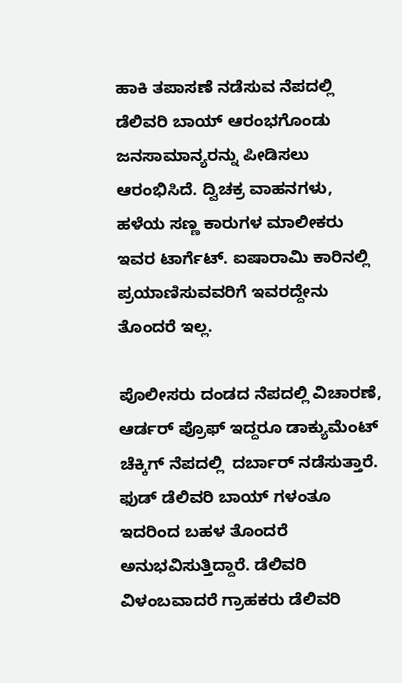ಹಾಕಿ ತಪಾಸಣೆ ನಡೆಸುವ ನೆಪದಲ್ಲಿ ಡೆಲಿವರಿ ಬಾಯ್ ಆರಂಭಗೊಂಡು ಜನಸಾಮಾನ್ಯರನ್ನು ಪೀಡಿಸಲು ಆರಂಭಿಸಿದೆ. ದ್ವಿಚಕ್ರ ವಾಹನಗಳು, ಹಳೆಯ ಸಣ್ಣ ಕಾರುಗಳ ಮಾಲೀಕರು ಇವರ ಟಾರ್ಗೆಟ್. ಐಷಾರಾಮಿ ಕಾರಿನಲ್ಲಿ ಪ್ರಯಾಣಿಸುವವರಿಗೆ ಇವರದ್ದೇನು ತೊಂದರೆ ಇಲ್ಲ.

ಪೊಲೀಸರು ದಂಡದ ನೆಪದಲ್ಲಿ ವಿಚಾರಣೆ, ಆರ್ಡರ್ ಪ್ರೊಫ್ ಇದ್ದರೂ ಡಾಕ್ಯುಮೆಂಟ್ ಚೆಕ್ಕಿಗ್ ನೆಪದಲ್ಲಿ  ದರ್ಬಾರ್ ನಡೆಸುತ್ತಾರೆ. ಫುಡ್ ಡೆಲಿವರಿ ಬಾಯ್ ಗಳಂತೂ ಇದರಿಂದ ಬಹಳ ತೊಂದರೆ ಅನುಭವಿಸುತ್ತಿದ್ದಾರೆ. ಡೆಲಿವರಿ ವಿಳಂಬವಾದರೆ ಗ್ರಾಹಕರು ಡೆಲಿವರಿ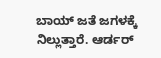ಬಾಯ್ ಜತೆ ಜಗಳಕ್ಕೆ ನಿಲ್ಲುತ್ತಾರೆ. ಆರ್ಡರ್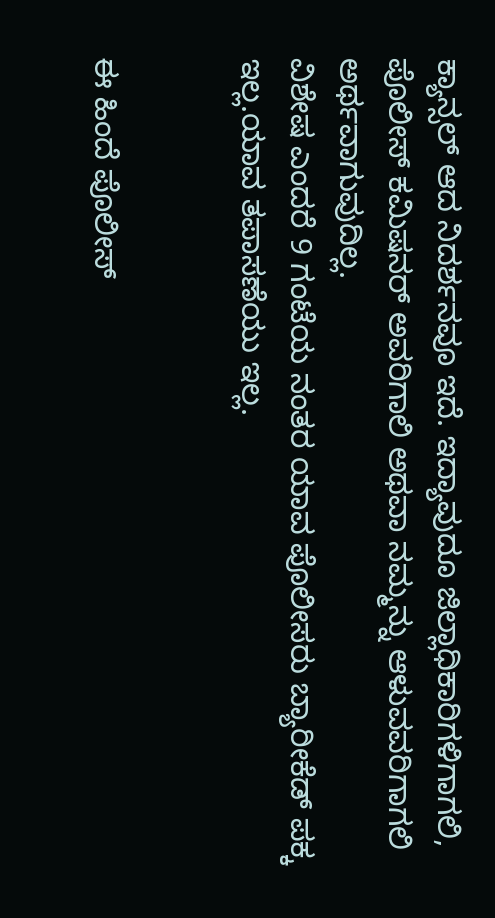ಕ್ಯಾನ್ಸಲ್ ಆದ ನಿದರ್ಶನವೂ ಇದೆ. ಇದ್ಯಾವುದೂ ಜಿಲ್ಲಾಧಿಕಾರಿಗಳಿಗಾಗಲಿ, ಪೊಲೀಸ್ ಕಮಿಷನರ್ ಅವರಿಗಾಲಿ ಅಥವಾ ನಮ್ಮನ್ನು ಆಳುವವರಿಗಾಗಲಿ ಅರ್ಥವಾಗುವುದಿಲ್ಲ.
ವಿಶೇಷ ಎಂದರೆ 9 ಗಂಟೆಯ ನಂತರ ಯಾವ ಪೊಲೀಸರು ಬ್ಯಾರೀಕೆಡ್ ಪಕ್ಕ ಇಲ್ಲ.ಯಾವ ತಪಾಸಣೆಯು ಇಲ್ಲ.


ಈ ಹಿಂದೆ ಪೊಲೀಸ್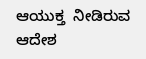ಆಯುಕ್ತ  ನೀಡಿರುವ ಆದೇಶ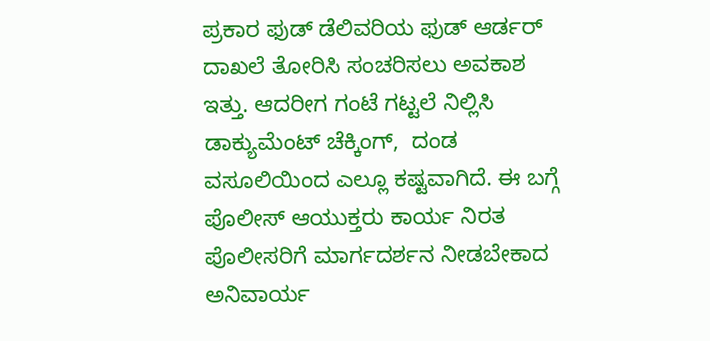ಪ್ರಕಾರ ಫುಡ್ ಡೆಲಿವರಿಯ ಫುಡ್ ಆರ್ಡರ್ ದಾಖಲೆ ತೋರಿಸಿ ಸಂಚರಿಸಲು ಅವಕಾಶ ಇತ್ತು. ಆದರೀಗ ಗಂಟೆ ಗಟ್ಟಲೆ ನಿಲ್ಲಿಸಿ ಡಾಕ್ಯುಮೆಂಟ್ ಚೆಕ್ಕಿಂಗ್,  ದಂಡ ವಸೂಲಿಯಿಂದ ಎಲ್ಲೂ ಕಷ್ಟವಾಗಿದೆ. ಈ ಬಗ್ಗೆ ಪೊಲೀಸ್ ಆಯುಕ್ತರು ಕಾರ್ಯ ನಿರತ ಪೊಲೀಸರಿಗೆ ಮಾರ್ಗದರ್ಶನ ನೀಡಬೇಕಾದ ಅನಿವಾರ್ಯ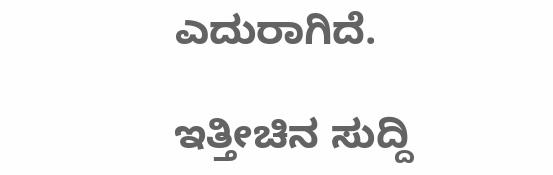ಎದುರಾಗಿದೆ.

ಇತ್ತೀಚಿನ ಸುದ್ದಿ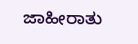ಜಾಹೀರಾತು